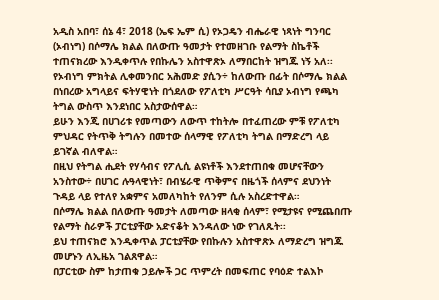አዲስ አበባ፣ ሰኔ 4፣ 2018 (ኤፍ ኤም ሲ) የኦጋዴን ብሔራዊ ነጻነት ግንባር (ኦብነግ) በሶማሌ ክልል በለውጡ ዓመታት የተመዘገቡ የልማት ስኬቶች ተጠናክረው እንዲቀጥሉ የበኩሌን አስተዋጽኦ ለማበርከት ዝግጁ ነኝ አለ፡፡
የኦብነግ ምክትል ሊቀመንበር አሕመድ ያሲን÷ ከለውጡ በፊት በሶማሌ ክልል በነበረው አግላይና ፍትሃዊነት በጎደለው የፖለቲካ ሥርዓት ሳቢያ ኦብነግ የጫካ ትግል ውስጥ እንደነበር አስታውሰዋል።
ይሁን እንጂ በሀገሪቱ የመጣውን ለውጥ ተከትሎ በተፈጠረው ምቹ የፖለቲካ ምህዳር የትጥቅ ትግሉን በመተው ሰላማዊ የፖለቲካ ትግል በማድረግ ላይ ይገኛል ብለዋል።
በዚህ የትግል ሒደት የሃሳብና የፖሊሲ ልዩነቶች እንደተጠበቁ መሆናቸውን አንስተው÷ በሀገር ሉዓላዊነት፣ በብሄራዊ ጥቅምና በዜጎች ሰላምና ደህንነት ጉዳይ ላይ የተለየ አቋምና አመለካከት የለንም ሲሉ አስረድተዋል።
በሶማሌ ክልል በለውጡ ዓመታት ለመጣው ዘላቂ ሰላም፣ የሚታዩና የሚጨበጡ የልማት ስራዎች ፓርቲያቸው አድናቆት እንዳለው ነው የገለጹት፡፡
ይህ ተጠናክሮ እንዲቀጥል ፓርቲያቸው የበኩሉን አስተዋጽኦ ለማድረግ ዝግጁ መሆኑን ለኢዜአ ገልጸዋል።
በፓርቲው ስም ከታጠቁ ኃይሎች ጋር ጥምረት በመፍጠር የባዕድ ተልእኮ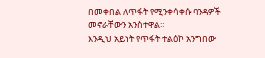በመቀበል ለጥፋት የሚንቀሳቀሱ ባንዳዎች መኖራቸውን አንስተዋል።
እንዲህ አይነት የጥፋት ተልዕኮ አንግበው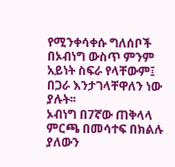የሚንቀሳቀሱ ግለሰቦች በኦብነግ ውስጥ ምንም አይነት ስፍራ የላቸውም፤ በጋራ እንታገላቸዋለን ነው ያሉት፡፡
ኦብነግ በ7ኛው ጠቅላላ ምርጫ በመሳተፍ በክልሉ ያለውን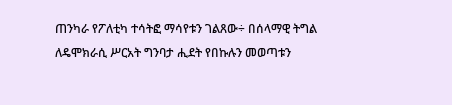ጠንካራ የፖለቲካ ተሳትፎ ማሳየቱን ገልጸው÷ በሰላማዊ ትግል ለዴሞክራሲ ሥርአት ግንባታ ሒደት የበኩሉን መወጣቱን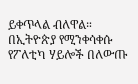ይቀጥላል ብለዋል።
በኢትዮጵያ የሚንቀሳቀሱ የፖለቲካ ሃይሎች በለውጡ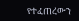የተፈጠረውን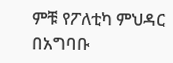ምቹ የፖለቲካ ምህዳር በአግባቡ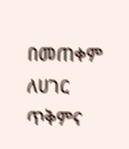በመጠቀም ለሀገር ጥቅምና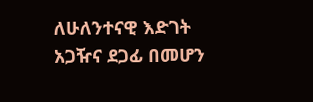ለሁለንተናዊ እድገት አጋዥና ደጋፊ በመሆን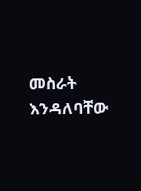መስራት እንዳለባቸው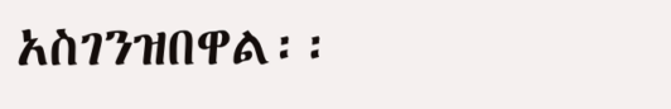አስገንዝበዋል፡፡